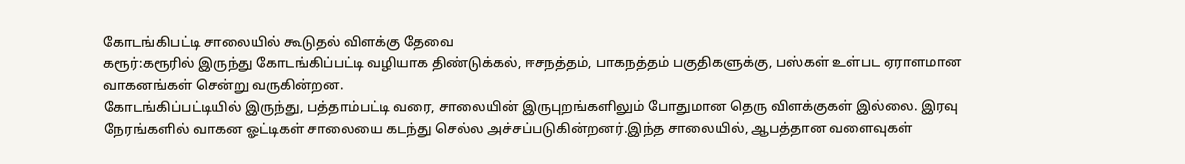கோடங்கிபட்டி சாலையில் கூடுதல் விளக்கு தேவை
கரூர்:கரூரில் இருந்து கோடங்கிப்பட்டி வழியாக திண்டுக்கல், ஈசநத்தம், பாகநத்தம் பகுதிகளுக்கு, பஸ்கள் உள்பட ஏராளமான வாகனங்கள் சென்று வருகின்றன.
கோடங்கிப்பட்டியில் இருந்து, பத்தாம்பட்டி வரை, சாலையின் இருபுறங்களிலும் போதுமான தெரு விளக்குகள் இல்லை. இரவு நேரங்களில் வாகன ஓட்டிகள் சாலையை கடந்து செல்ல அச்சப்படுகின்றனர்.இந்த சாலையில், ஆபத்தான வளைவுகள்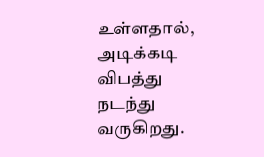உள்ளதால், அடிக்கடி விபத்து நடந்து வருகிறது.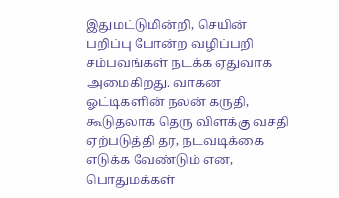இதுமட்டுமின்றி, செயின் பறிப்பு போன்ற வழிப்பறி சம்பவங்கள் நடக்க ஏதுவாக அமைகிறது. வாகன ஓட்டிகளின் நலன் கருதி, கூடுதலாக தெரு விளக்கு வசதி ஏற்படுத்தி தர, நடவடிக்கை எடுக்க வேண்டும் என, பொதுமக்கள்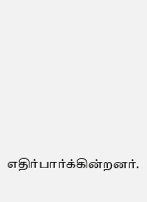எதிர்பார்க்கின்றனர்.